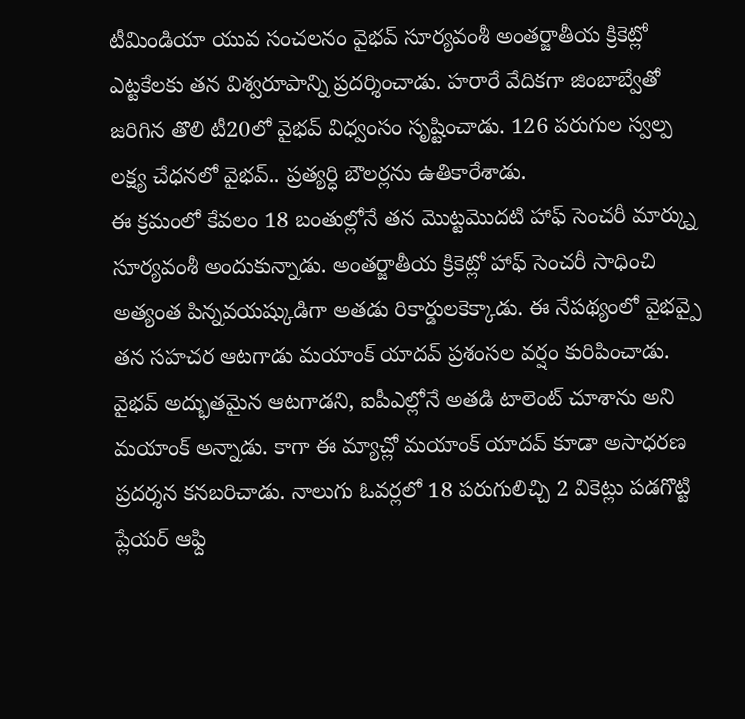టీమిండియా యువ సంచలనం వైభవ్ సూర్యవంశీ అంతర్జాతీయ క్రికెట్లో ఎట్టకేలకు తన విశ్వరూపాన్ని ప్రదర్శించాడు. హరారే వేదికగా జింబాబ్వేతో జరిగిన తొలి టీ20లో వైభవ్ విధ్వంసం సృష్టించాడు. 126 పరుగుల స్వల్ప లక్ష్య చేధనలో వైభవ్.. ప్రత్యర్ధి బౌలర్లను ఉతికారేశాడు.
ఈ క్రమంలో కేవలం 18 బంతుల్లోనే తన మొట్టమొదటి హాఫ్ సెంచరీ మార్క్ను సూర్యవంశీ అందుకున్నాడు. అంతర్జాతీయ క్రికెట్లో హాఫ్ సెంచరీ సాధించి అత్యంత పిన్నవయష్కుడిగా అతడు రికార్డులకెక్కాడు. ఈ నేపథ్యంలో వైభవ్పై తన సహచర ఆటగాడు మయాంక్ యాదవ్ ప్రశంసల వర్షం కురిపించాడు.
వైభవ్ అద్భుతమైన ఆటగాడని, ఐపీఎల్లోనే అతడి టాలెంట్ చూశాను అని మయాంక్ అన్నాడు. కాగా ఈ మ్యాచ్లో మయాంక్ యాదవ్ కూడా అసాధరణ ప్రదర్శన కనబరిచాడు. నాలుగు ఓవర్లలో 18 పరుగులిచ్చి 2 వికెట్లు పడగొట్టి ప్లేయర్ ఆఫ్ది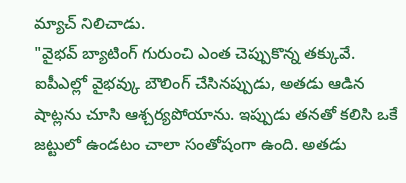మ్యాచ్ నిలిచాడు.
"వైభవ్ బ్యాటింగ్ గురుంచి ఎంత చెప్పుకొన్న తక్కువే. ఐపీఎల్లో వైభవ్కు బౌలింగ్ చేసినప్పుడు, అతడు ఆడిన షాట్లను చూసి ఆశ్చర్యపోయాను. ఇప్పుడు తనతో కలిసి ఒకే జట్టులో ఉండటం చాలా సంతోషంగా ఉంది. అతడు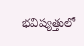భవిష్యత్తులో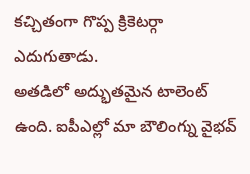కచ్చితంగా గొప్ప క్రికెటర్గా ఎదుగుతాడు.
అతడిలో అద్భుతమైన టాలెంట్ ఉంది. ఐపీఎల్లో మా బౌలింగ్ను వైభవ్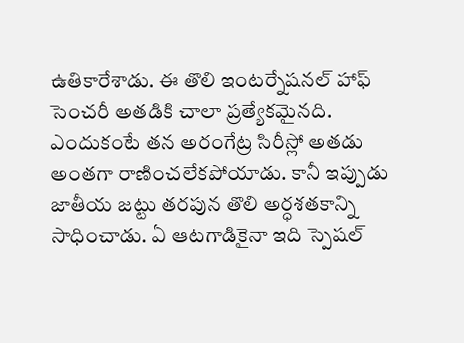ఉతికారేశాడు. ఈ తొలి ఇంటర్నేషనల్ హాఫ్ సెంచరీ అతడికి చాలా ప్రత్యేకమైనది. ఎందుకంటే తన అరంగేట్ర సిరీస్లో అతడు అంతగా రాణించలేకపోయాడు. కానీ ఇప్పుడు జాతీయ జట్టు తరపున తొలి అర్ధశతకాన్ని సాధించాడు. ఏ ఆటగాడికైనా ఇది స్పెషల్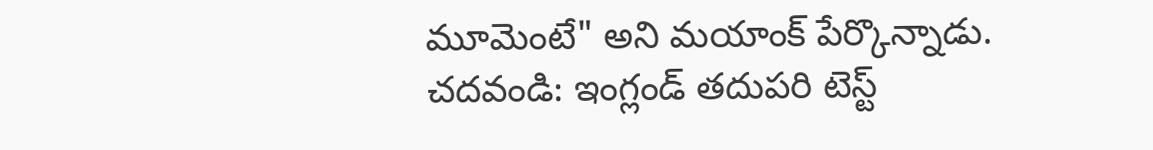మూమెంటే" అని మయాంక్ పేర్కొన్నాడు.
చదవండి: ఇంగ్లండ్ తదుపరి టెస్ట్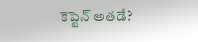కెప్టెన్ అతడే?